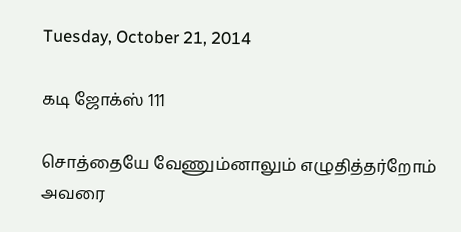Tuesday, October 21, 2014

கடி ஜோக்ஸ் 111

சொத்தையே வேணும்னாலும் எழுதித்தர்றோம் அவரை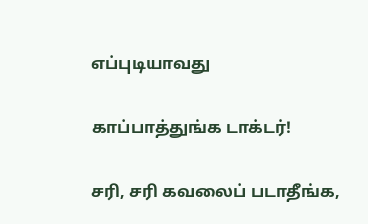எப்புடியாவது

காப்பாத்துங்க டாக்டர்!

சரி, சரி கவலைப் படாதீங்க,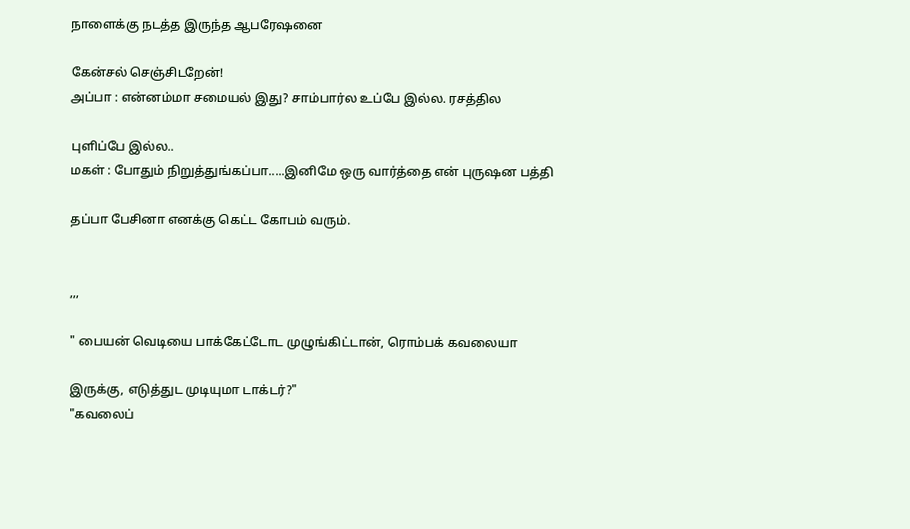நாளைக்கு நடத்த இருந்த ஆபரேஷனை

கேன்சல் செஞ்சிடறேன்!
அப்பா : என்னம்மா சமையல் இது? சாம்பார்ல உப்பே இல்ல. ரசத்தில

புளிப்பே இல்ல..
மகள் : போதும் நிறுத்துங்கப்பா.....இனிமே ஒரு வார்த்தை என் புருஷன பத்தி

தப்பா பேசினா எனக்கு கெட்ட கோபம் வரும்.


,,,

" பையன் வெடியை பாக்கேட்டோட முழுங்கிட்டான், ரொம்பக் கவலையா

இருக்கு, எடுத்துட முடியுமா டாக்டர்?"
"கவலைப்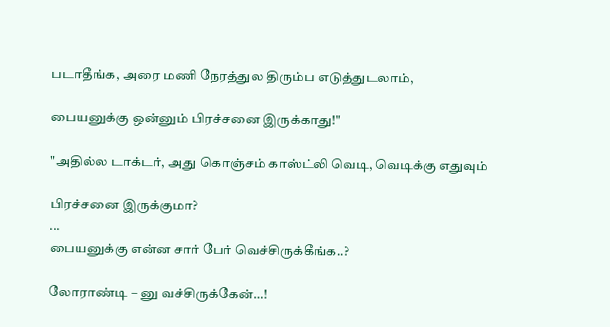படாதீங்க, அரை மணி நேரத்துல திரும்ப எடுத்துடலாம்,

பையனுக்கு ஒன்னும் பிரச்சனை இருக்காது!"

"அதில்ல டாக்டர், அது கொஞ்சம் காஸ்ட்லி வெடி, வெடிக்கு எதுவும்

பிரச்சனை இருக்குமா?
...
பையனுக்கு என்ன சார் பேர் வெச்சிருக்கீங்க..?

லோராண்டி – னு வச்சிருக்கேன்…!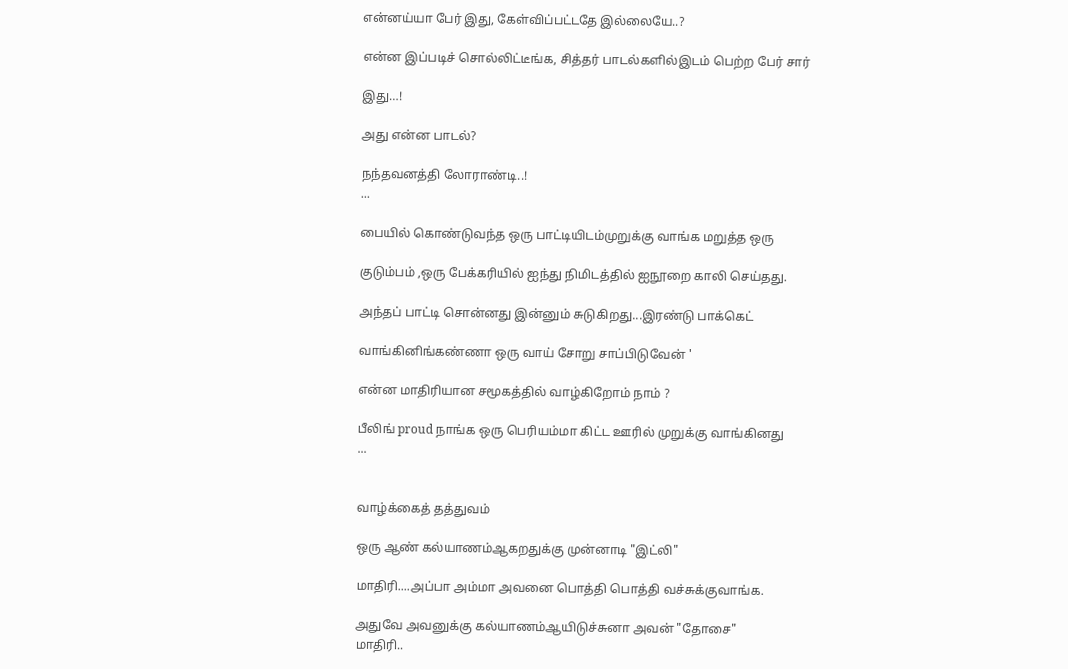என்னய்யா பேர் இது, கேள்விப்பட்டதே இல்லையே..?

என்ன இப்படிச் சொல்லிட்டீங்க, சித்தர் பாடல்களில்இடம் பெற்ற பேர் சார்

இது…!

அது என்ன பாடல்?

நந்தவனத்தி லோராண்டி..!
...

பையில் கொண்டுவந்த ஒரு பாட்டியிடம்முறுக்கு வாங்க மறுத்த ஒரு

குடும்பம் ,ஒரு பேக்கரியில் ஐந்து நிமிடத்தில் ஐநூறை காலி செய்தது.

அந்தப் பாட்டி சொன்னது இன்னும் சுடுகிறது...இரண்டு பாக்கெட்

வாங்கினிங்கண்ணா ஒரு வாய் சோறு சாப்பிடுவேன் '

என்ன மாதிரியான சமூகத்தில் வாழ்கிறோம் நாம் ?

பீலிங் proud நாங்க ஒரு பெரியம்மா கிட்ட ஊரில் முறுக்கு வாங்கினது
...


வாழ்க்கைத் தத்துவம்

ஒரு ஆண் கல்யாணம்ஆகறதுக்கு முன்னாடி "இட்லி"

மாதிரி....அப்பா அம்மா அவனை பொத்தி பொத்தி வச்சுக்குவாங்க.

அதுவே அவனுக்கு கல்யாணம்ஆயிடுச்சுனா அவன் "தோசை"
மாதிரி..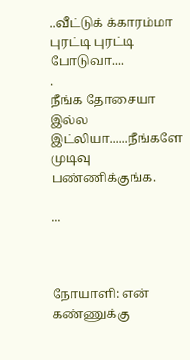..வீட்டுக் க்காரம்மா புரட்டி புரட்டி போடுவா....
.
நீங்க தோசையா இல்ல இட்லியா......நீங்களே முடிவு பண்ணிக்குங்க.

...



நோயாளி: என் கண்ணுக்கு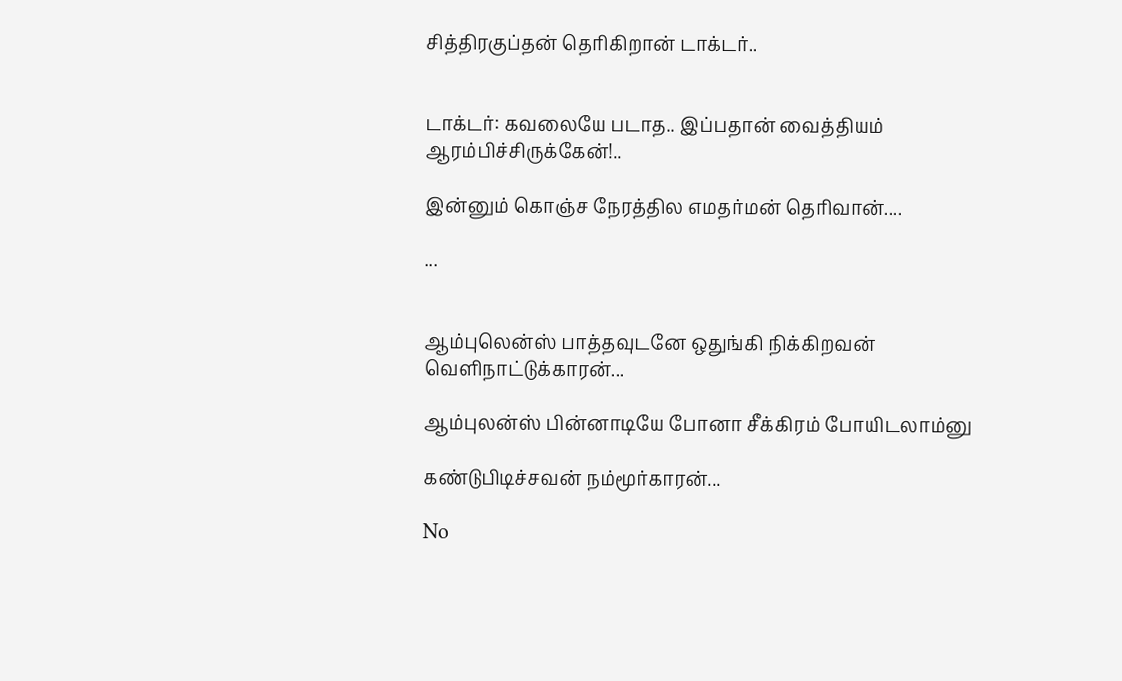சித்திரகுப்தன் தெரிகிறான் டாக்டர்..


டாக்டர்: கவலையே படாத.. இப்பதான் வைத்தியம் ஆரம்பிச்சிருக்கேன்!..

இன்னும் கொஞ்ச நேரத்தில எமதர்மன் தெரிவான்....

...


ஆம்புலென்ஸ் பாத்தவுடனே ஒதுங்கி நிக்கிறவன் வெளிநாட்டுக்காரன்...

ஆம்புலன்ஸ் பின்னாடியே போனா சீக்கிரம் போயிடலாம்னு

கண்டுபிடிச்சவன் நம்மூர்காரன்...

No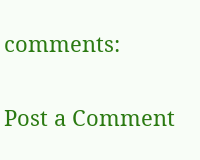comments:

Post a Comment